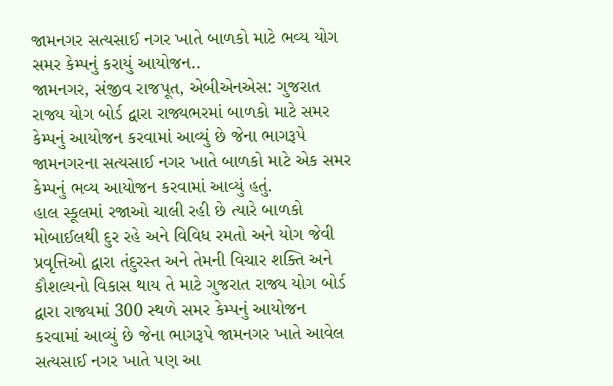જામનગર સત્યસાઈ નગર ખાતે બાળકો માટે ભવ્ય યોગ સમર કેમ્પનું કરાયું આયોજન..
જામનગર, સંજીવ રાજપૂત, એબીએનએસ: ગુજરાત રાજ્ય યોગ બોર્ડ દ્વારા રાજ્યભરમાં બાળકો માટે સમર કેમ્પનું આયોજન કરવામાં આવ્યું છે જેના ભાગરૂપે જામનગરના સત્યસાઈ નગર ખાતે બાળકો માટે એક સમર કેમ્પનું ભવ્ય આયોજન કરવામાં આવ્યું હતું.
હાલ સ્કૂલમાં રજાઓ ચાલી રહી છે ત્યારે બાળકો મોબાઈલથી દુર રહે અને વિવિધ રમતો અને યોગ જેવી પ્રવૃત્તિઓ દ્વારા તંદુરસ્ત અને તેમની વિચાર શક્તિ અને કૌશલ્યનો વિકાસ થાય તે માટે ગુજરાત રાજ્ય યોગ બોર્ડ દ્વારા રાજ્યમાં 300 સ્થળે સમર કેમ્પનું આયોજન કરવામાં આવ્યું છે જેના ભાગરૂપે જામનગર ખાતે આવેલ સત્યસાઈ નગર ખાતે પણ આ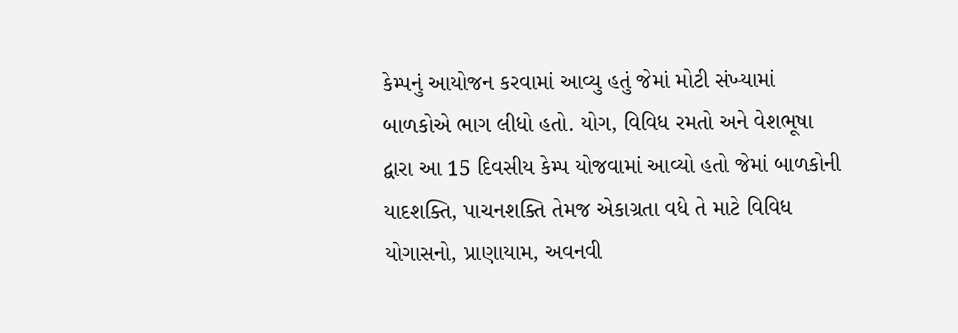કેમ્પનું આયોજન કરવામાં આવ્યુ હતું જેમાં મોટી સંખ્યામાં બાળકોએ ભાગ લીધો હતો. યોગ, વિવિધ રમતો અને વેશભૂષા દ્વારા આ 15 દિવસીય કેમ્પ યોજવામાં આવ્યો હતો જેમાં બાળકોની યાદશક્તિ, પાચનશક્તિ તેમજ એકાગ્રતા વધે તે માટે વિવિધ યોગાસનો, પ્રાણાયામ, અવનવી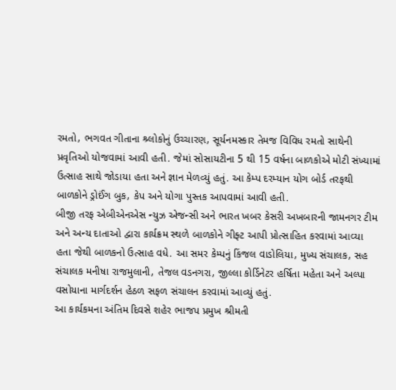રમતો, ભગવત ગીતાના શ્ર્લોકોનું ઉચ્ચારણ, સૂર્યનમસ્કાર તેમજ વિવિધ રમતો સાથેની પ્રવૃતિઓ યોજવામાં આવી હતી. જેમાં સોસાયટીના 5 થી 15 વર્ષના બાળકોએ મોટી સંખ્યામાં ઉત્સાહ સાથે જોડાયા હતા અને જ્ઞાન મેળવ્યું હતું. આ કેમ્પ દરમ્યાન યોગ બોર્ડ તરફથી બાળકોને ડ્રોઈંગ બુક, કેપ અને યોગા પુસ્તક આપવામાં આવી હતી.
બીજી તરફ એબીએનએસ ન્યુઝ એજન્સી અને ભારત ખબર કેસરી અખબારની જામનગર ટીમ અને અન્ય દાતાઓ દ્વારા કાર્યક્રમ સ્થળે બાળકોને ગીફ્ટ આપી પ્રોત્સાહિત કરવામાં આવ્યા હતા જેથી બાળકનો ઉત્સાહ વધે. આ સમર કેમ્પનું કિંજલ વાડોલિયા, મુખ્ય સંચાલક, સહ સંચાલક મનીષા રાજમુલાની, તેજલ વડનગરા, જીલ્લા કોર્ડિનેટર હર્ષિતા મહેતા અને અલ્પા વસોયાના માર્ગદર્શન હેઠળ સફળ સંચાલન કરવામાં આવ્યું હતું.
આ કાર્યકમના અંતિમ દિવસે શહેર ભાજપ પ્રમુખ શ્રીમતી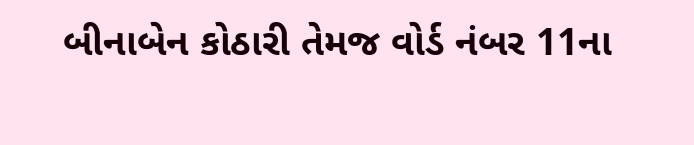બીનાબેન કોઠારી તેમજ વોર્ડ નંબર 11ના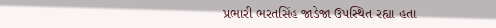પ્રભારી ભરતસિંહ જાડેજા ઉપસ્થિત રહ્યા હતા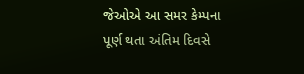જેઓએ આ સમર કેમ્પના પૂર્ણ થતા અંતિમ દિવસે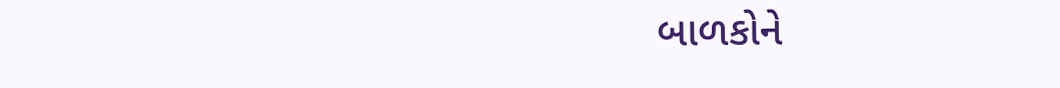બાળકોને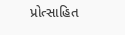પ્રોત્સાહિત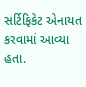સર્ટિફિકેટ એનાયત કરવામાં આવ્યા હતા.